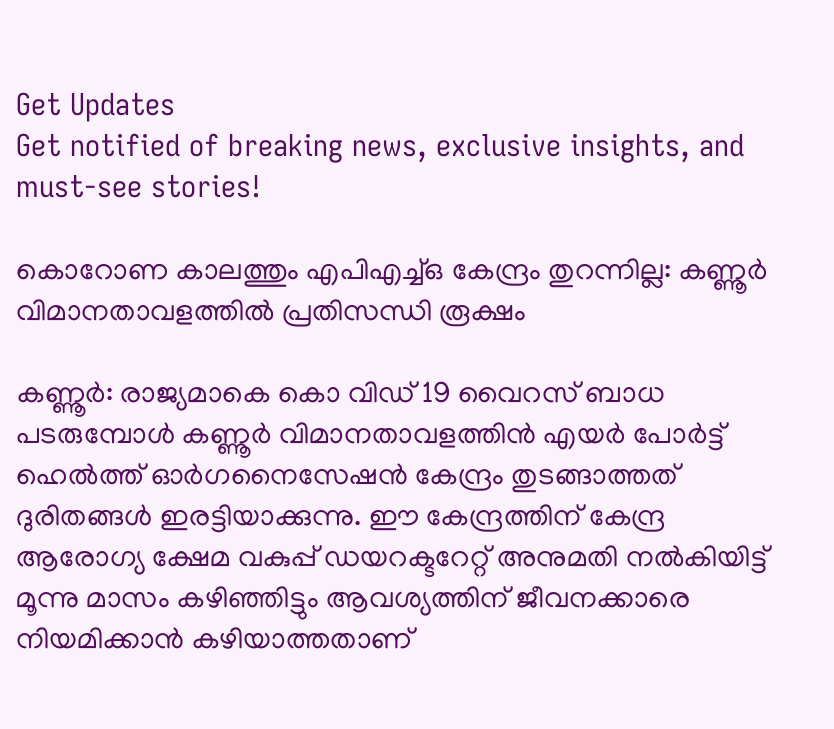Get Updates
Get notified of breaking news, exclusive insights, and must-see stories!

കൊറോണ കാലത്തും എപിഎച്ച്ഒ കേന്ദ്രം തുറന്നില്ല: കണ്ണൂർ വിമാനതാവളത്തിൽ പ്രതിസന്ധി രൂക്ഷം

കണ്ണൂർ: രാജ്യമാകെ കൊ വിഡ് 19 വൈറസ് ബാധ പടരുമ്പോൾ കണ്ണൂർ വിമാനതാവളത്തിൻ എയർ പോർട്ട് ഹെൽത്ത് ഓർഗനൈസേഷൻ കേന്ദ്രം തുടങ്ങാത്തത് ദുരിതങ്ങൾ ഇരട്ടിയാക്കുന്നു. ഈ കേന്ദ്രത്തിന് കേന്ദ്ര ആരോഗ്യ ക്ഷേമ വകുപ്പ് ഡയറക്ടറേറ്റ് അനുമതി നൽകിയിട്ട് മൂന്നു മാസം കഴിഞ്ഞിട്ടും ആവശ്യത്തിന് ജീവനക്കാരെ നിയമിക്കാൻ കഴിയാത്തതാണ്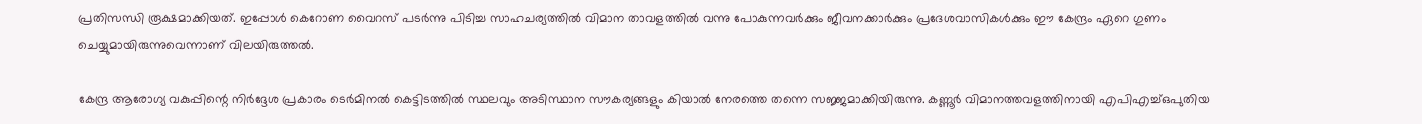പ്രതിസന്ധി രൂക്ഷമാക്കിയത്. ഇപ്പോൾ കെറോണ വൈറസ് പടർന്നു പിടിച്ച സാഹചര്യത്തിൽ വിമാന താവളത്തിൽ വന്നു പോകുന്നവർക്കും ജീവനക്കാർക്കും പ്രദേശവാസികൾക്കും ഈ കേന്ദ്രം ഏറെ ഗുണം ചെയ്യുമായിരുന്നുവെന്നാണ് വിലയിരുത്തൽ.

കേന്ദ്ര ആരോഗ്യ വകുപ്പിന്റെ നിർദ്ദേശ പ്രകാരം ടെർമിനൽ കെട്ടിടത്തിൽ സ്ഥലവും അടിസ്ഥാന സൗകര്യങ്ങളും കിയാൽ നേരത്തെ തന്നെ സജ്ജമാക്കിയിരുന്നു. കണ്ണൂർ വിമാനത്തവളത്തിനായി എപിഎച്ച്ഒപുതിയ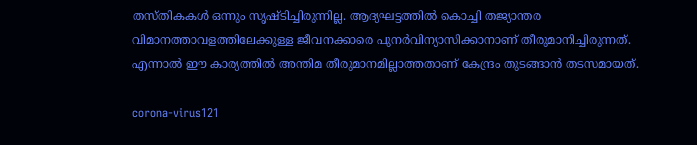തസ്തികകൾ ഒന്നും സൃഷ്ടിച്ചിരുന്നില്ല. ആദ്യഘട്ടത്തിൽ കൊച്ചി തജ്യാന്തര വിമാനത്താവളത്തിലേക്കുള്ള ജീവനക്കാരെ പുനർവിന്യാസിക്കാനാണ് തീരുമാനിച്ചിരുന്നത്. എന്നാൽ ഈ കാര്യത്തിൽ അന്തിമ തീരുമാനമില്ലാത്തതാണ് കേന്ദ്രം തുടങ്ങാൻ തടസമായത്.

corona-virus121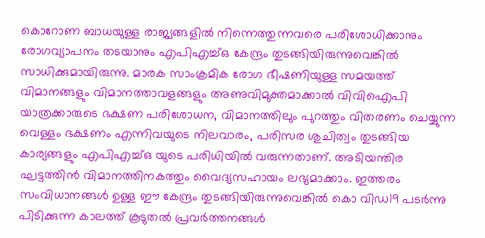കൊറോണ ബാധയുള്ള രാജ്യങ്ങളിൽ നിന്നെത്തുന്നവരെ പരിശോധിക്കാനും രോഗവ്യാപനം തടയാനും എപിഎച്ച്ഒ കേന്ദ്രം തുടങ്ങിയിരുന്നുവെങ്കിൽ സാധിക്കുമായിരുന്നു. മാരക സാംക്രമിക രോഗ ഭീഷണിയുള്ള സമയത്ത് വിമാനങ്ങളും വിമാനത്താവളങ്ങളും അണുവിമുക്തമാക്കാൽ വിവിഐപി യാത്രക്കാരുടെ ഭക്ഷണ പരിശോധന, വിമാനത്തിലും പുറത്തും വിതരണം ചെയ്യുന്ന വെള്ളം ഭക്ഷണം എന്നിവയുടെ നിലവാരം, പരിസര ശുചിത്വം തുടങ്ങിയ കാര്യങ്ങളും എപിഎച്ച്ഒ യുടെ പരിധിയിൽ വരുന്നതാണ്. അടിയന്തിര ഘട്ടത്തിൻ വിമാനത്തിനകത്തും വൈദ്യസഹായം ലഭ്യമാക്കാം. ഇത്തരം സംവിധാനങ്ങൾ ഉള്ള ഈ കേന്ദ്രം തുടങ്ങിയിരുന്നുവെങ്കിൽ കൊ വിഡ19 പടർന്നു പിടിക്കുന്ന കാലത്ത് കൂടുതൽ പ്രവർത്തനങ്ങൾ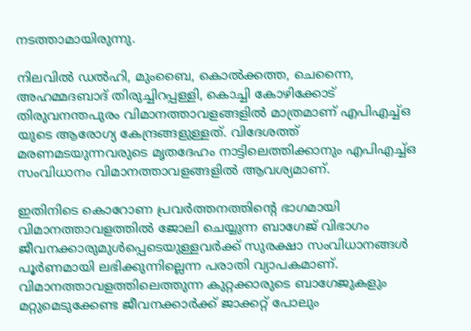നടത്താമായിരുന്നു.

നിലവിൽ ഡൽഹി, മുംബൈ, കൊൽക്കത്ത, ചെന്നൈ, അഹമ്മദബാദ് തിരുച്ചിറപ്പള്ളി, കൊച്ചി കോഴിക്കോട് തിരുവനന്തപുരം വിമാനത്താവളങ്ങളിൽ മാത്രമാണ് എപിഎച്ച്ഒ യുടെ ആരോഗ്യ കേന്ദ്രങ്ങളുള്ളത്. വിദേശത്ത് മരണമടയുന്നവരുടെ മൃതദേഹം നാട്ടിലെത്തിക്കാനും എപിഎച്ച്ഒ സംവിധാനം വിമാനത്താവളങ്ങളിൽ ആവശ്യമാണ്.

ഇതിനിടെ കൊറോണ പ്രവർത്തനത്തിന്റെ ഭാഗമായി വിമാനത്താവളത്തിൽ ജോലി ചെയ്യുന്ന ബാഗേജ് വിഭാഗം ജീവനക്കാരുമുൾപ്പെടെയുള്ളവർക്ക് സുരക്ഷാ സംവിധാനങ്ങൾ പൂർണമായി ലഭിക്കുന്നില്ലെന്ന പരാതി വ്യാപകമാണ്. വിമാനത്താവളത്തിലെത്തുന്ന കുറ്റക്കാരുടെ ബാഗേജുകളും മറ്റുമെടുക്കേണ്ട ജീവനക്കാർക്ക് ജാക്കറ്റ് പോലും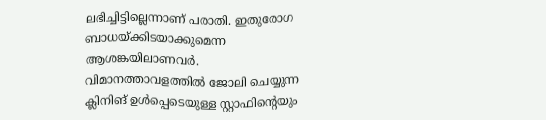ലഭിച്ചിട്ടില്ലെന്നാണ് പരാതി. ഇതുരോഗ ബാധയ്ക്കിടയാക്കുമെന്ന ആശങ്കയിലാണവർ. വിമാനത്താവളത്തിൽ ജോലി ചെയ്യുന്ന ക്ലിനിങ് ഉൾപ്പെടെയുള്ള സ്റ്റാഫിന്റെയും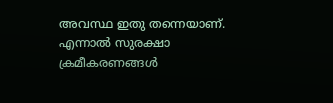അവസ്ഥ ഇതു തന്നെയാണ്. എന്നാൽ സുരക്ഷാ ക്രമീകരണങ്ങൾ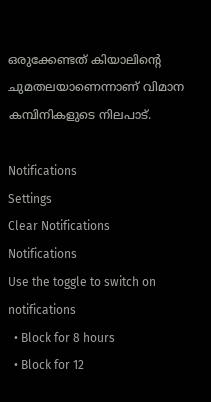ഒരുക്കേണ്ടത് കിയാലിന്റെ ചുമതലയാണെന്നാണ് വിമാന കമ്പിനികളുടെ നിലപാട്.

Notifications
Settings
Clear Notifications
Notifications
Use the toggle to switch on notifications
  • Block for 8 hours
  • Block for 12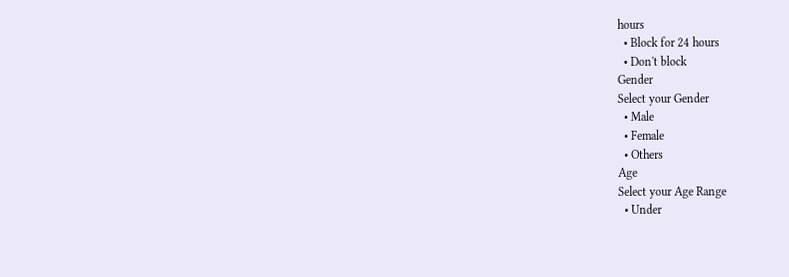hours
  • Block for 24 hours
  • Don't block
Gender
Select your Gender
  • Male
  • Female
  • Others
Age
Select your Age Range
  • Under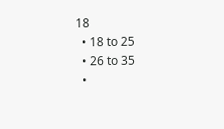18
  • 18 to 25
  • 26 to 35
  •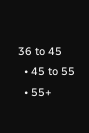36 to 45
  • 45 to 55
  • 55+